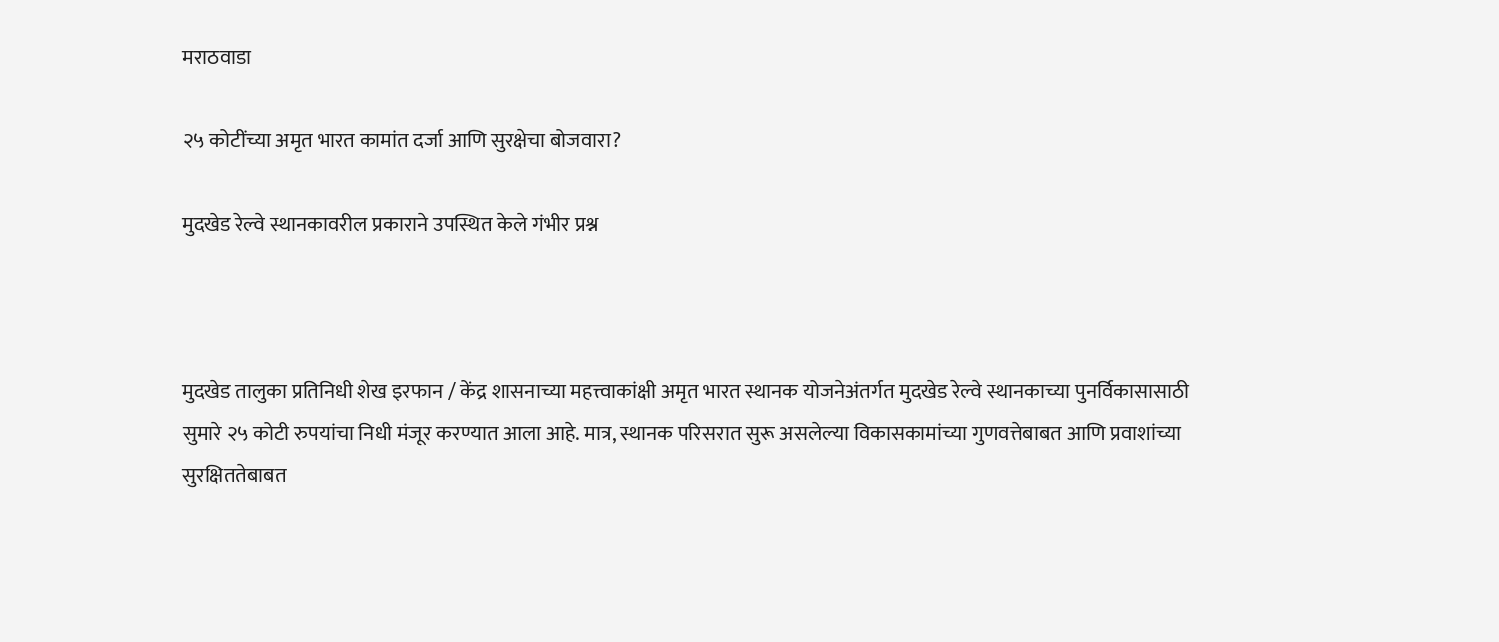मराठवाडा

२५ कोटींच्या अमृत भारत कामांत दर्जा आणि सुरक्षेचा बोजवारा?

मुदखेड रेल्वे स्थानकावरील प्रकाराने उपस्थित केले गंभीर प्रश्न



मुदखेड तालुका प्रतिनिधी शेख इरफान / केंद्र शासनाच्या महत्त्वाकांक्षी अमृत भारत स्थानक योजनेअंतर्गत मुदखेड रेल्वे स्थानकाच्या पुनर्विकासासाठी सुमारे २५ कोटी रुपयांचा निधी मंजूर करण्यात आला आहे. मात्र, स्थानक परिसरात सुरू असलेल्या विकासकामांच्या गुणवत्तेबाबत आणि प्रवाशांच्या सुरक्षिततेबाबत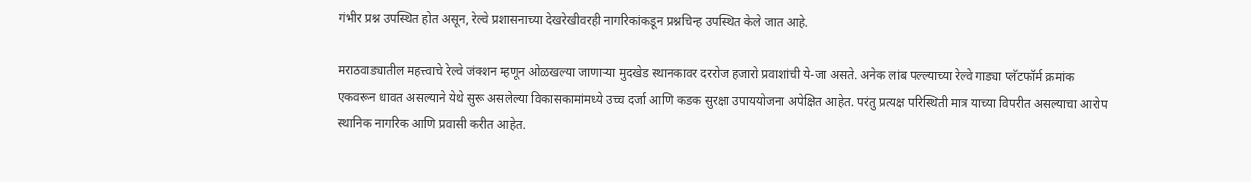गंभीर प्रश्न उपस्थित होत असून, रेल्वे प्रशासनाच्या देखरेखीवरही नागरिकांकडून प्रश्नचिन्ह उपस्थित केले जात आहे.

मराठवाड्यातील महत्त्वाचे रेल्वे जंक्शन म्हणून ओळखल्या जाणाऱ्या मुदखेड स्थानकावर दररोज हजारो प्रवाशांची ये-जा असते. अनेक लांब पल्ल्याच्या रेल्वे गाड्या प्लॅटफॉर्म क्रमांक एकवरून धावत असल्याने येथे सुरू असलेल्या विकासकामांमध्ये उच्च दर्जा आणि कडक सुरक्षा उपाययोजना अपेक्षित आहेत. परंतु प्रत्यक्ष परिस्थिती मात्र याच्या विपरीत असल्याचा आरोप स्थानिक नागरिक आणि प्रवासी करीत आहेत.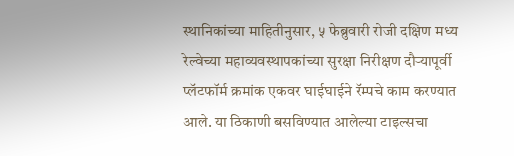स्थानिकांच्या माहितीनुसार, ५ फेब्रुवारी रोजी दक्षिण मध्य रेल्वेच्या महाव्यवस्थापकांच्या सुरक्षा निरीक्षण दौऱ्यापूर्वी प्लॅटफॉर्म क्रमांक एकवर घाईघाईने रॅम्पचे काम करण्यात आले. या ठिकाणी बसविण्यात आलेल्या टाइल्सचा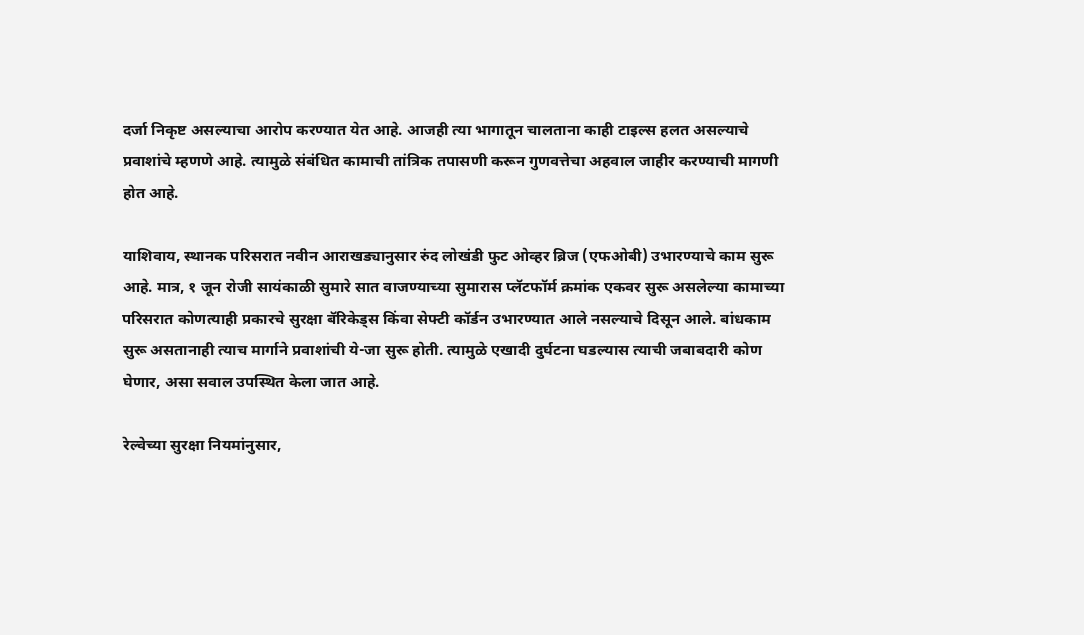दर्जा निकृष्ट असल्याचा आरोप करण्यात येत आहे. आजही त्या भागातून चालताना काही टाइल्स हलत असल्याचे प्रवाशांचे म्हणणे आहे. त्यामुळे संबंधित कामाची तांत्रिक तपासणी करून गुणवत्तेचा अहवाल जाहीर करण्याची मागणी होत आहे.

याशिवाय, स्थानक परिसरात नवीन आराखड्यानुसार रुंद लोखंडी फुट ओव्हर ब्रिज (एफओबी) उभारण्याचे काम सुरू आहे. मात्र, १ जून रोजी सायंकाळी सुमारे सात वाजण्याच्या सुमारास प्लॅटफॉर्म क्रमांक एकवर सुरू असलेल्या कामाच्या परिसरात कोणत्याही प्रकारचे सुरक्षा बॅरिकेड्स किंवा सेफ्टी कॉर्डन उभारण्यात आले नसल्याचे दिसून आले. बांधकाम सुरू असतानाही त्याच मार्गाने प्रवाशांची ये-जा सुरू होती. त्यामुळे एखादी दुर्घटना घडल्यास त्याची जबाबदारी कोण घेणार, असा सवाल उपस्थित केला जात आहे.

रेल्वेच्या सुरक्षा नियमांनुसार,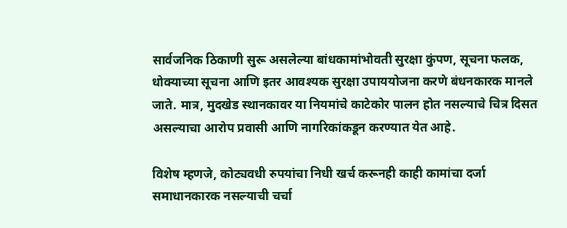सार्वजनिक ठिकाणी सुरू असलेल्या बांधकामांभोवती सुरक्षा कुंपण, सूचना फलक, धोक्याच्या सूचना आणि इतर आवश्यक सुरक्षा उपाययोजना करणे बंधनकारक मानले जाते. मात्र, मुदखेड स्थानकावर या नियमांचे काटेकोर पालन होत नसल्याचे चित्र दिसत असल्याचा आरोप प्रवासी आणि नागरिकांकडून करण्यात येत आहे.

विशेष म्हणजे, कोट्यवधी रुपयांचा निधी खर्च करूनही काही कामांचा दर्जा समाधानकारक नसल्याची चर्चा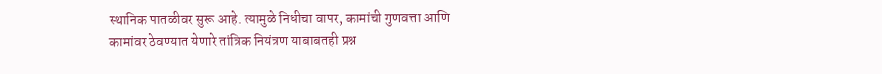स्थानिक पातळीवर सुरू आहे. त्यामुळे निधीचा वापर, कामांची गुणवत्ता आणि कामांवर ठेवण्यात येणारे तांत्रिक नियंत्रण याबाबतही प्रश्न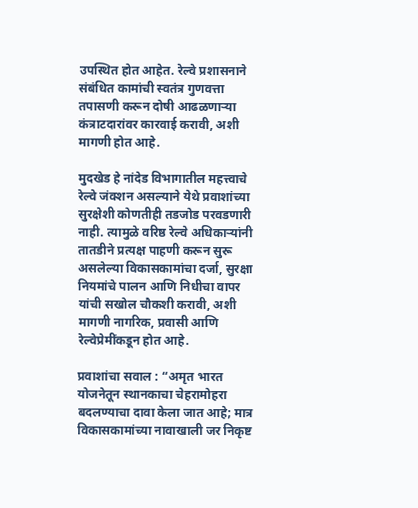उपस्थित होत आहेत. रेल्वे प्रशासनाने संबंधित कामांची स्वतंत्र गुणवत्ता तपासणी करून दोषी आढळणाऱ्या कंत्राटदारांवर कारवाई करावी, अशी मागणी होत आहे.

मुदखेड हे नांदेड विभागातील महत्त्वाचे रेल्वे जंक्शन असल्याने येथे प्रवाशांच्या सुरक्षेशी कोणतीही तडजोड परवडणारी नाही. त्यामुळे वरिष्ठ रेल्वे अधिकाऱ्यांनी तातडीने प्रत्यक्ष पाहणी करून सुरू असलेल्या विकासकामांचा दर्जा, सुरक्षा नियमांचे पालन आणि निधीचा वापर यांची सखोल चौकशी करावी, अशी मागणी नागरिक, प्रवासी आणि रेल्वेप्रेमींकडून होत आहे.

प्रवाशांचा सवाल : “अमृत भारत योजनेतून स्थानकाचा चेहरामोहरा बदलण्याचा दावा केला जात आहे; मात्र विकासकामांच्या नावाखाली जर निकृष्ट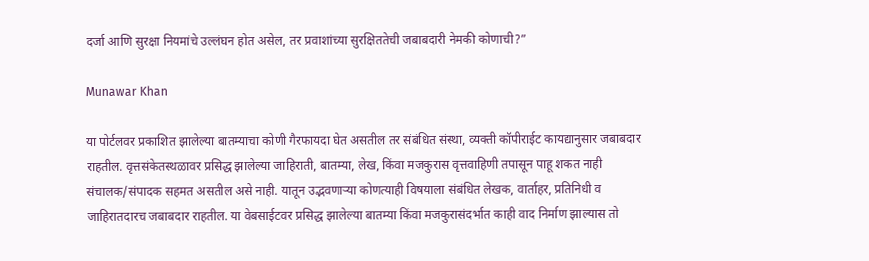दर्जा आणि सुरक्षा नियमांचे उल्लंघन होत असेल, तर प्रवाशांच्या सुरक्षिततेची जबाबदारी नेमकी कोणाची?”

Munawar Khan

या पोर्टलवर प्रकाशित झालेल्या बातम्याचा कोणी गैरफायदा घेत असतील तर संबंधित संस्था, व्यक्ती कॉपीराईट कायद्यानुसार जबाबदार राहतील. वृत्तसंकेतस्थळावर प्रसिद्ध झालेल्या जाहिराती, बातम्या, लेख, किंवा मजकुरास वृत्तवाहिणी तपासून पाहू शकत नाही संचालक/संपादक सहमत असतील असे नाही. यातून उद्भवणाऱ्या कोणत्याही विषयाला संबंधित लेखक, वार्ताहर, प्रतिनिधी व जाहिरातदारच जबाबदार राहतील. या वेबसाईटवर प्रसिद्ध झालेल्या बातम्या किंवा मजकुरासंदर्भात काही वाद निर्माण झाल्यास तो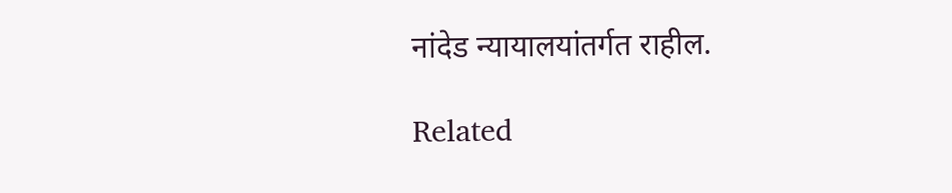नांदेड न्यायालयांतर्गत राहील.

Related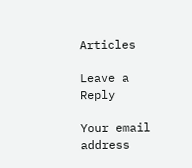Articles

Leave a Reply

Your email address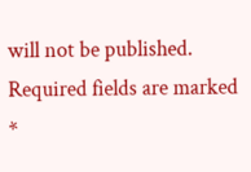will not be published. Required fields are marked *